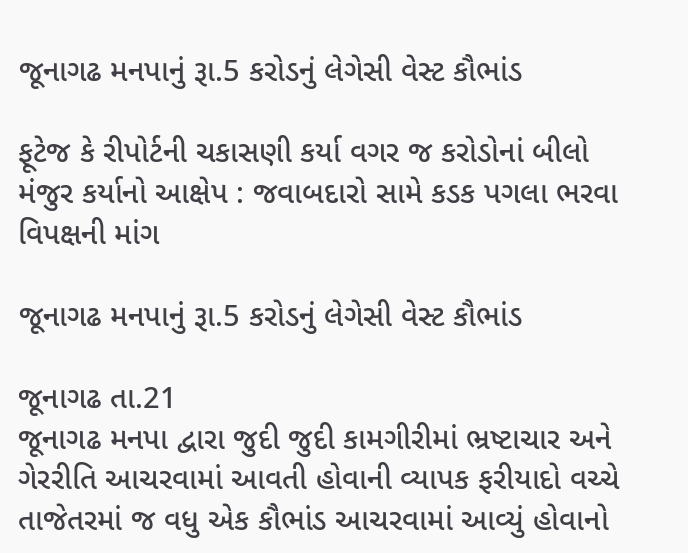જૂનાગઢ મનપાનું રૂા.5 કરોડનું લેગેસી વેસ્ટ કૌભાંડ

ફૂટેજ કે રીપોર્ટની ચકાસણી કર્યા વગર જ કરોડોનાં બીલો મંજુર કર્યાનો આક્ષેપ : જવાબદારો સામે કડક પગલા ભરવા વિપક્ષની માંગ

જૂનાગઢ મનપાનું રૂા.5 કરોડનું લેગેસી વેસ્ટ કૌભાંડ

જૂનાગઢ તા.21
જૂનાગઢ મનપા દ્વારા જુદી જુદી કામગીરીમાં ભ્રષ્ટાચાર અને ગેરરીતિ આચરવામાં આવતી હોવાની વ્યાપક ફરીયાદો વચ્ચે તાજેતરમાં જ વધુ એક કૌભાંડ આચરવામાં આવ્યું હોવાનો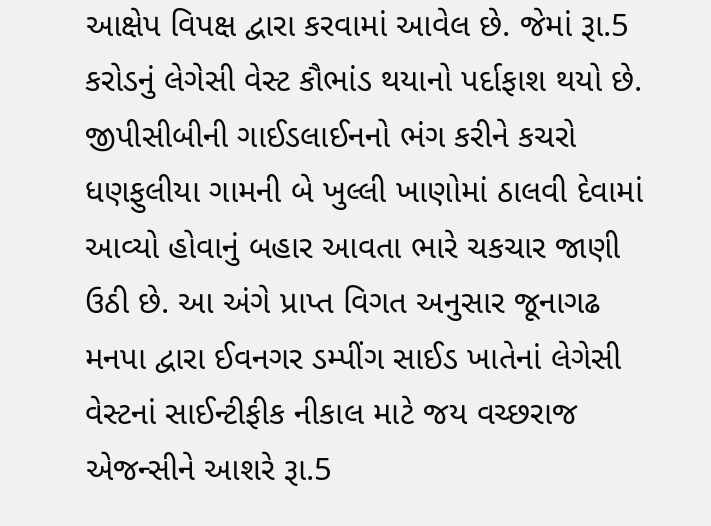આક્ષેપ વિપક્ષ દ્વારા કરવામાં આવેલ છે. જેમાં રૂા.5 કરોડનું લેગેસી વેસ્ટ કૌભાંડ થયાનો પર્દાફાશ થયો છે. જીપીસીબીની ગાઈડલાઈનનો ભંગ કરીને કચરો ધણફુલીયા ગામની બે ખુલ્લી ખાણોમાં ઠાલવી દેવામાં આવ્યો હોવાનું બહાર આવતા ભારે ચકચાર જાણી ઉઠી છે. આ અંગે પ્રાપ્ત વિગત અનુસાર જૂનાગઢ મનપા દ્વારા ઈવનગર ડમ્પીંગ સાઈડ ખાતેનાં લેગેસી વેસ્ટનાં સાઈન્ટીફીક નીકાલ માટે જય વચ્છરાજ એજન્સીને આશરે રૂા.5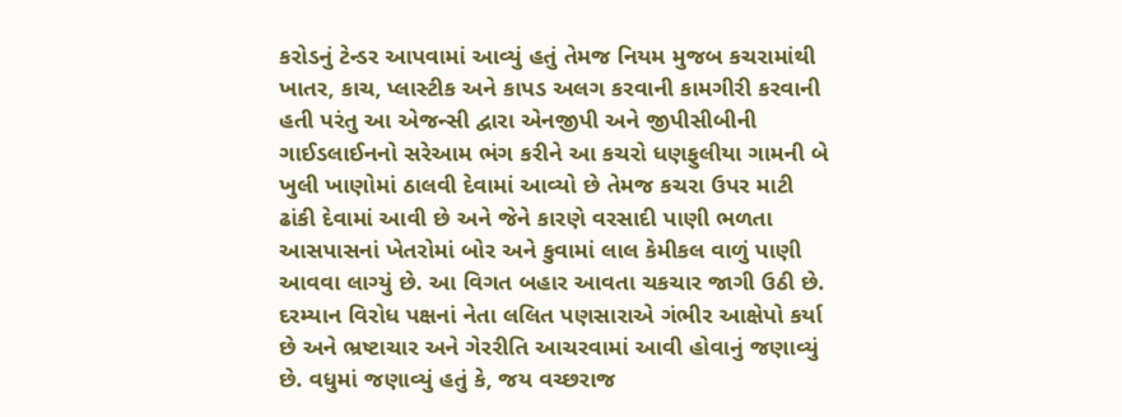કરોડનું ટેન્ડર આપવામાં આવ્યું હતું તેમજ નિયમ મુજબ કચરામાંથી ખાતર, કાચ, પ્લાસ્ટીક અને કાપડ અલગ કરવાની કામગીરી કરવાની હતી પરંતુ આ એજન્સી દ્વારા એનજીપી અને જીપીસીબીની ગાઈડલાઈનનો સરેઆમ ભંગ કરીને આ કચરો ધણફુલીયા ગામની બે ખુલી ખાણોમાં ઠાલવી દેવામાં આવ્યો છે તેમજ કચરા ઉપર માટી ઢાંકી દેવામાં આવી છે અને જેને કારણે વરસાદી પાણી ભળતા આસપાસનાં ખેતરોમાં બોર અને કુવામાં લાલ કેમીકલ વાળું પાણી આવવા લાગ્યું છે. આ વિગત બહાર આવતા ચકચાર જાગી ઉઠી છે. દરમ્યાન વિરોધ પક્ષનાં નેતા લલિત પણસારાએ ગંભીર આક્ષેપો કર્યા છે અને ભ્રષ્ટાચાર અને ગેરરીતિ આચરવામાં આવી હોવાનું જણાવ્યું છે. વધુમાં જણાવ્યું હતું કે, જય વચ્છરાજ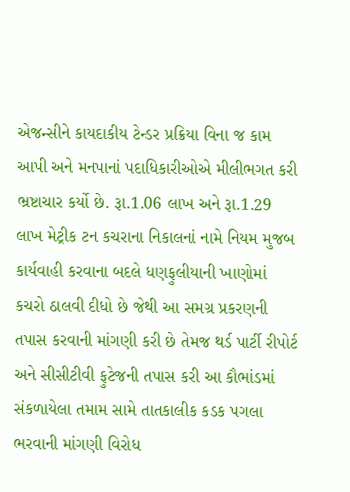એજન્સીને કાયદાકીય ટેન્ડર પ્રક્રિયા વિના જ કામ આપી અને મનપાનાં પદાધિકારીઓએ મીલીભગત કરી ભ્રષ્ટાચાર કર્યો છે. રૂા.1.06 લાખ અને રૂા.1.29 લાખ મેટ્રીક ટન કચરાના નિકાલનાં નામે નિયમ મુજબ કાર્યવાહી કરવાના બદલે ધણફુલીયાની ખાણોમાં કચરો ઠાલવી દીધો છે જેથી આ સમગ્ર પ્રકરણની તપાસ કરવાની માંગણી કરી છે તેમજ થર્ડ પાર્ટી રીપોર્ટ અને સીસીટીવી ફુટેજની તપાસ કરી આ કૌભાંડમાં સંકળાયેલા તમામ સામે તાતકાલીક કડક પગલા ભરવાની માંગણી વિરોધ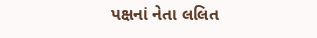પક્ષનાં નેતા લલિત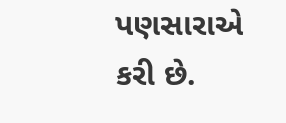પણસારાએ કરી છે.